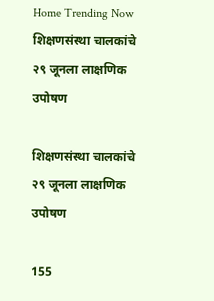Home Trending Now शिक्षणसंस्था चालकांचे २९ जूनला लाक्षणिक उपोषण

शिक्षणसंस्था चालकांचे २९ जूनला लाक्षणिक उपोषण

155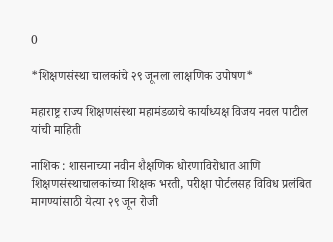0

*शिक्षणसंस्था चालकांचे २९ जूनला लाक्षणिक उपोषण*

महाराष्ट्र राज्य शिक्षणसंस्था महामंडळाचे कार्याध्यक्ष विजय नवल पाटील यांची माहिती

नाशिक : शासनाच्या नवीन शैक्षणिक धोरणाविरोधात आणि शिक्षणसंस्थाचालकांच्या शिक्षक भरती, परीक्षा पोर्टलसह विविध प्रलंबित मागण्यांसाठी येत्या २९ जून रोजी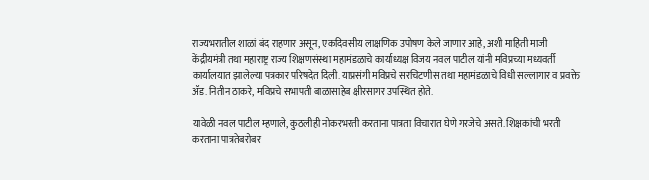राज्यभरातील शाळां बंद राहणार असून, एकदिवसीय लाक्षणिक उपोषण केले जाणार आहे, अशी माहिती माजी केंद्रीयमंत्री तथा महाराष्ट्र राज्य शिक्षणसंस्था महामंडळाचे कार्याध्यक्ष विजय नवल पाटील यांनी मविप्रच्या मध्यवर्ती कार्यालयात झालेल्या पत्रकार परिषदेत दिली. याप्रसंगी मविप्रचे सरचिटणीस तथा महामंडळाचे विधी सल्लागार व प्रवक्ते ॲड. नितीन ठाकरे, मविप्रचे सभापती बाळासाहेब क्षीरसागर उपस्थित होते.

यावेळी नवल पाटील म्हणाले, कुठलीही नोकरभरती करताना पात्रता विचारात घेणे गरजेचे असते. शिक्षकांची भरती करताना पात्रतेबरोबर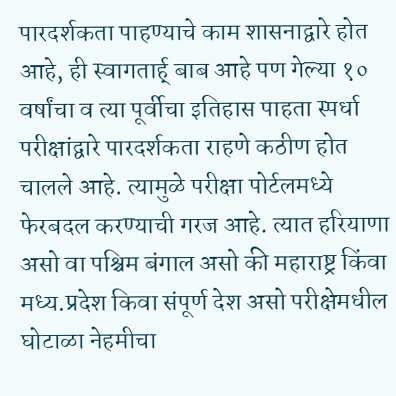पारदर्शकता पाहण्याचे काम शासनाद्वारे होत आहे, ही स्वागतार्ह् बाब आहे पण गेल्या १० वर्षांचा व त्या पूर्वीचा इतिहास पाहता स्पर्धा परीक्षांद्वारे पारदर्शकता राहणे कठीण होत चालले आहे. त्यामुळे परीक्षा पोर्टलमध्ये फेरबदल करण्याची गरज आहे. त्यात हरियाणा असो वा पश्चिम बंगाल असो की महाराष्ट्र किंवा मध्य.प्रदेश किवा संपूर्ण देश असो परीक्षेमधील घोटाळा नेहमीचा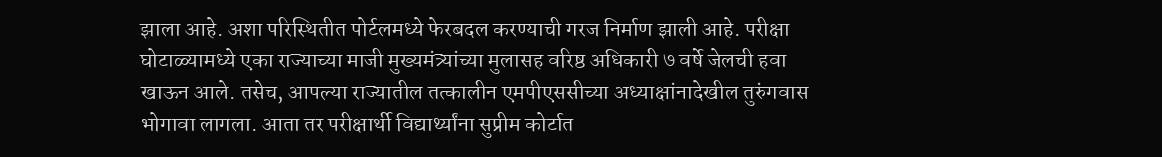झाला आहे. अशा परिस्थितीत पोर्टलमध्ये फेरबदल करण्याची गरज निर्माण झाली आहे. परीक्षा घोटाळ्यामध्ये एका राज्याच्या माजी मुख्यमंत्र्यांच्या मुलासह वरिष्ठ अधिकारी ७ वर्षे जेलची हवा खाऊन आले. तसेच, आपल्या राज्यातील तत्कालीन एमपीएससीच्या अध्याक्षांनादेखील तुरुंगवास भोगावा लागला. आता तर परीक्षार्थी विद्यार्थ्यांना सुप्रीम कोर्टात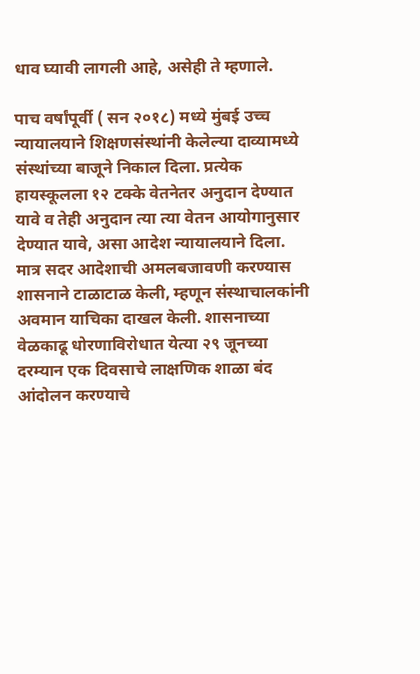धाव घ्यावी लागली आहे, असेही ते म्हणाले.

पाच वर्षांपूर्वी ( सन २०१८) मध्ये मुंबई उच्च न्यायालयाने शिक्षणसंस्थांनी केलेल्या दाव्यामध्ये संस्थांच्या बाजूने निकाल दिला. प्रत्येक हायस्कूलला १२ टक्के वेतनेतर अनुदान देण्यात यावे व तेही अनुदान त्या त्या वेतन आयोगानुसार देण्यात यावे, असा आदेश न्यायालयाने दिला. मात्र सदर आदेशाची अमलबजावणी करण्यास शासनाने टाळाटाळ केली, म्हणून संस्थाचालकांनी अवमान याचिका दाखल केली. शासनाच्या वेळकाढू धोरणाविरोधात येत्या २९ जूनच्या दरम्यान एक दिवसाचे लाक्षणिक शाळा बंद आंदोलन करण्याचे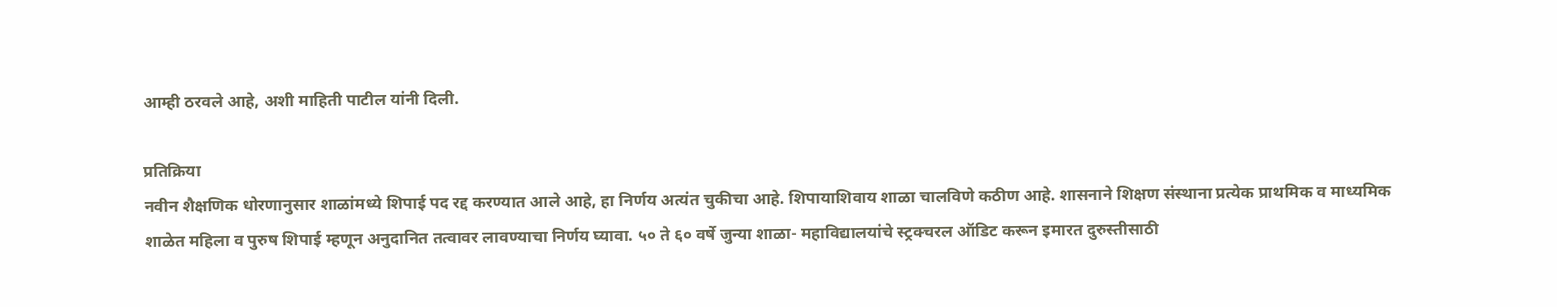आम्ही ठरवले आहे, अशी माहिती पाटील यांनी दिली.

प्रतिक्रिया
नवीन शैक्षणिक धोरणानुसार शाळांमध्ये शिपाई पद रद्द करण्यात आले आहे, हा निर्णय अत्यंत चुकीचा आहे. शिपायाशिवाय शाळा चालविणे कठीण आहे. शासनाने शिक्षण संस्थाना प्रत्येक प्राथमिक व माध्यमिक शाळेत महिला व पुरुष शिपाई म्हणून अनुदानित तत्वावर लावण्याचा निर्णय घ्यावा. ५० ते ६० वर्षे जुन्या शाळा- महाविद्यालयांचे स्ट्रक्चरल ऑडिट करून इमारत दुरुस्तीसाठी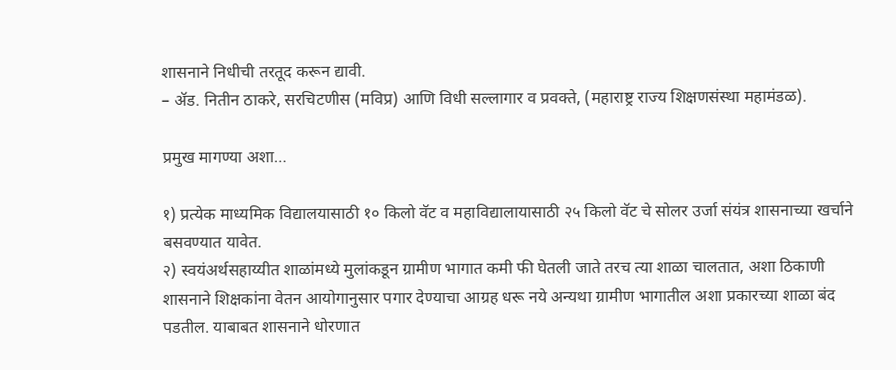शासनाने निधीची तरतूद करून द्यावी.
– ॲड. नितीन ठाकरे, सरचिटणीस (मविप्र) आणि विधी सल्लागार व प्रवक्ते, (महाराष्ट्र राज्य शिक्षणसंस्था महामंडळ).

प्रमुख मागण्या अशा…

१) प्रत्येक माध्यमिक विद्यालयासाठी १० किलो वॅट व महाविद्यालायासाठी २५ किलो वॅट चे सोलर उर्जा संयंत्र शासनाच्या खर्चाने बसवण्यात यावेत.
२) स्वयंअर्थसहाय्यीत शाळांमध्ये मुलांकडून ग्रामीण भागात कमी फी घेतली जाते तरच त्या शाळा चालतात, अशा ठिकाणी शासनाने शिक्षकांना वेतन आयोगानुसार पगार देण्याचा आग्रह धरू नये अन्यथा ग्रामीण भागातील अशा प्रकारच्या शाळा बंद पडतील. याबाबत शासनाने धोरणात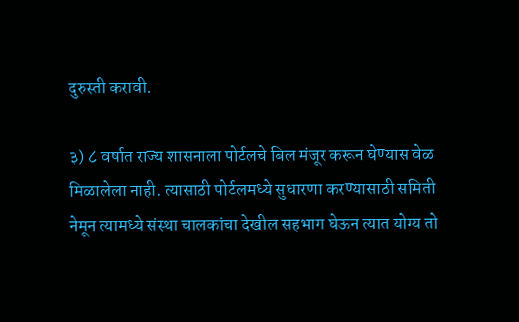दुरुस्ती करावी.

३) ८ वर्षात राज्य शासनाला पोर्टलचे बिल मंजूर करून घेण्यास वेळ मिळालेला नाही. त्यासाठी पोर्टलमध्ये सुधारणा करण्यासाठी समिती नेमून त्यामध्ये संस्था चालकांचा देखील सहभाग घेऊन त्यात योग्य तो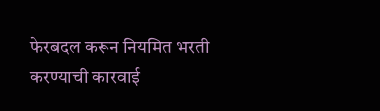फेरबदल करून नियमित भरती करण्याची कारवाई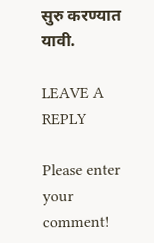सुरु करण्यात यावी.

LEAVE A REPLY

Please enter your comment!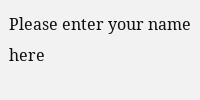Please enter your name here